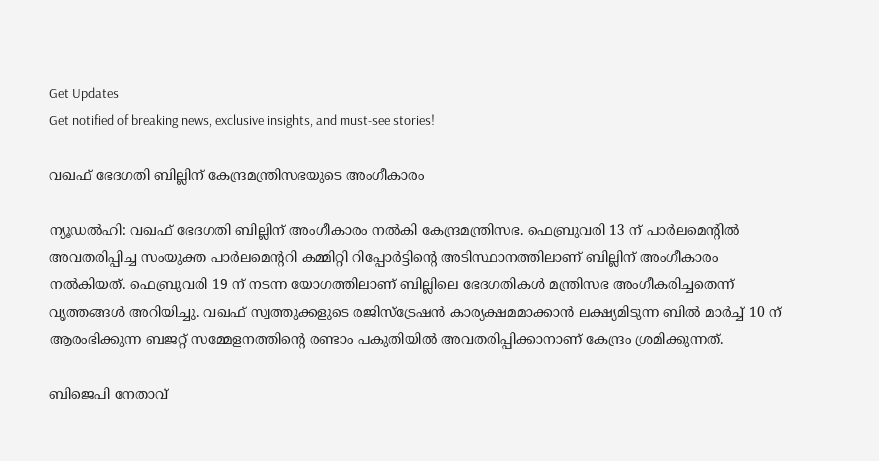Get Updates
Get notified of breaking news, exclusive insights, and must-see stories!

വഖഫ് ഭേദഗതി ബില്ലിന് കേന്ദ്രമന്ത്രിസഭയുടെ അംഗീകാരം

ന്യൂഡല്‍ഹി: വഖഫ് ഭേദഗതി ബില്ലിന് അംഗീകാരം നല്‍കി കേന്ദ്രമന്ത്രിസഭ. ഫെബ്രുവരി 13 ന് പാര്‍ലമെന്റില്‍ അവതരിപ്പിച്ച സംയുക്ത പാര്‍ലമെന്ററി കമ്മിറ്റി റിപ്പോര്‍ട്ടിന്റെ അടിസ്ഥാനത്തിലാണ് ബില്ലിന് അംഗീകാരം നല്‍കിയത്. ഫെബ്രുവരി 19 ന് നടന്ന യോഗത്തിലാണ് ബില്ലിലെ ഭേദഗതികള്‍ മന്ത്രിസഭ അംഗീകരിച്ചതെന്ന് വൃത്തങ്ങള്‍ അറിയിച്ചു. വഖഫ് സ്വത്തുക്കളുടെ രജിസ്‌ട്രേഷന്‍ കാര്യക്ഷമമാക്കാന്‍ ലക്ഷ്യമിടുന്ന ബില്‍ മാര്‍ച്ച് 10 ന് ആരംഭിക്കുന്ന ബജറ്റ് സമ്മേളനത്തിന്റെ രണ്ടാം പകുതിയില്‍ അവതരിപ്പിക്കാനാണ് കേന്ദ്രം ശ്രമിക്കുന്നത്.

ബിജെപി നേതാവ്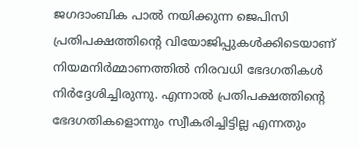ജഗദാംബിക പാല്‍ നയിക്കുന്ന ജെപിസി പ്രതിപക്ഷത്തിന്റെ വിയോജിപ്പുകള്‍ക്കിടെയാണ് നിയമനിര്‍മ്മാണത്തില്‍ നിരവധി ഭേദഗതികള്‍ നിര്‍ദ്ദേശിച്ചിരുന്നു. എന്നാല്‍ പ്രതിപക്ഷത്തിന്റെ ഭേദഗതികളൊന്നും സ്വീകരിച്ചിട്ടില്ല എന്നതും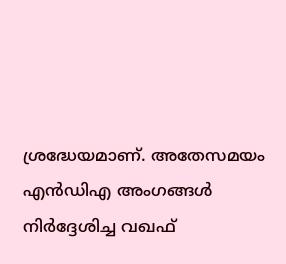ശ്രദ്ധേയമാണ്. അതേസമയം എന്‍ഡിഎ അംഗങ്ങള്‍ നിര്‍ദ്ദേശിച്ച വഖഫ്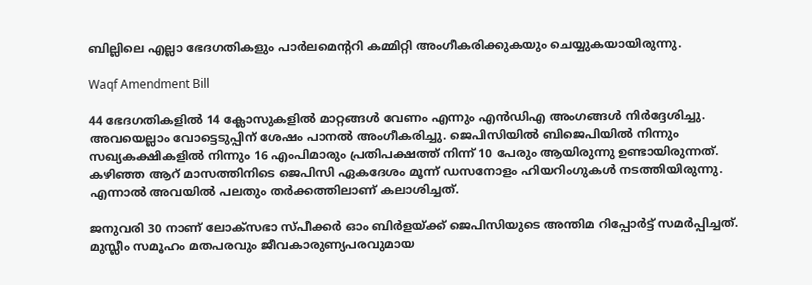ബില്ലിലെ എല്ലാ ഭേദഗതികളും പാര്‍ലമെന്ററി കമ്മിറ്റി അംഗീകരിക്കുകയും ചെയ്യുകയായിരുന്നു.

Waqf Amendment Bill

44 ഭേദഗതികളില്‍ 14 ക്ലോസുകളില്‍ മാറ്റങ്ങള്‍ വേണം എന്നും എന്‍ഡിഎ അംഗങ്ങള്‍ നിര്‍ദ്ദേശിച്ചു. അവയെല്ലാം വോട്ടെടുപ്പിന് ശേഷം പാനല്‍ അംഗീകരിച്ചു. ജെപിസിയില്‍ ബിജെപിയില്‍ നിന്നും സഖ്യകക്ഷികളില്‍ നിന്നും 16 എംപിമാരും പ്രതിപക്ഷത്ത് നിന്ന് 10 പേരും ആയിരുന്നു ഉണ്ടായിരുന്നത്. കഴിഞ്ഞ ആറ് മാസത്തിനിടെ ജെപിസി ഏകദേശം മൂന്ന് ഡസനോളം ഹിയറിംഗുകള്‍ നടത്തിയിരുന്നു. എന്നാല്‍ അവയില്‍ പലതും തര്‍ക്കത്തിലാണ് കലാശിച്ചത്.

ജനുവരി 30 നാണ് ലോക്‌സഭാ സ്പീക്കര്‍ ഓം ബിര്‍ളയ്ക്ക് ജെപിസിയുടെ അന്തിമ റിപ്പോര്‍ട്ട് സമര്‍പ്പിച്ചത്. മുസ്ലീം സമൂഹം മതപരവും ജീവകാരുണ്യപരവുമായ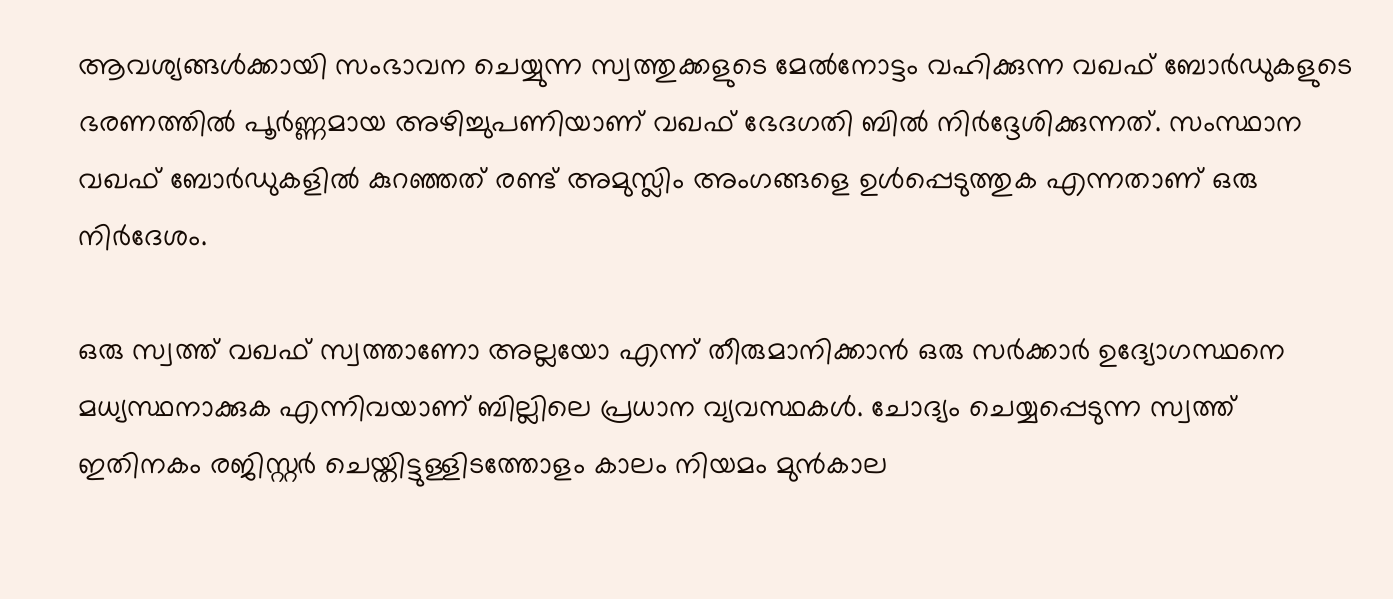ആവശ്യങ്ങള്‍ക്കായി സംഭാവന ചെയ്യുന്ന സ്വത്തുക്കളുടെ മേല്‍നോട്ടം വഹിക്കുന്ന വഖഫ് ബോര്‍ഡുകളുടെ ഭരണത്തില്‍ പൂര്‍ണ്ണമായ അഴിച്ചുപണിയാണ് വഖഫ് ഭേദഗതി ബില്‍ നിര്‍ദ്ദേശിക്കുന്നത്. സംസ്ഥാന വഖഫ് ബോര്‍ഡുകളില്‍ കുറഞ്ഞത് രണ്ട് അമുസ്ലിം അംഗങ്ങളെ ഉള്‍പ്പെടുത്തുക എന്നതാണ് ഒരു നിര്‍ദേശം.

ഒരു സ്വത്ത് വഖഫ് സ്വത്താണോ അല്ലയോ എന്ന് തീരുമാനിക്കാന്‍ ഒരു സര്‍ക്കാര്‍ ഉദ്യോഗസ്ഥനെ മധ്യസ്ഥനാക്കുക എന്നിവയാണ് ബില്ലിലെ പ്രധാന വ്യവസ്ഥകള്‍. ചോദ്യം ചെയ്യപ്പെടുന്ന സ്വത്ത് ഇതിനകം രജിസ്റ്റര്‍ ചെയ്തിട്ടുള്ളിടത്തോളം കാലം നിയമം മുന്‍കാല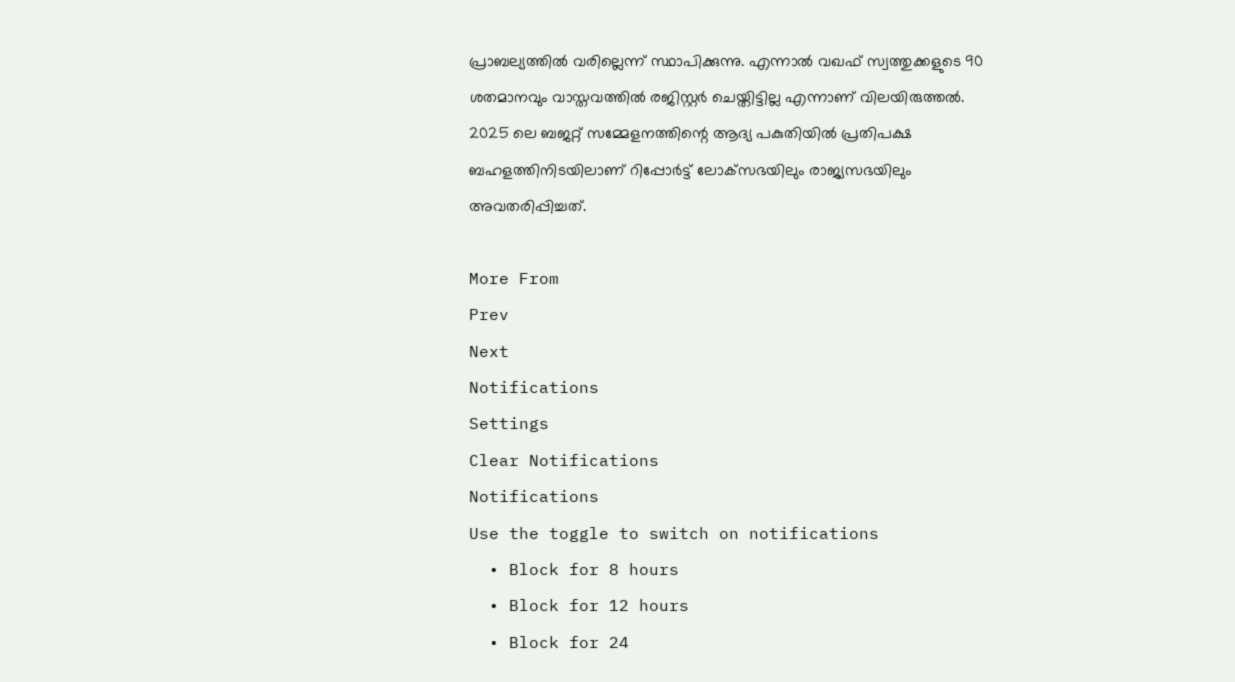പ്രാബല്യത്തില്‍ വരില്ലെന്ന് സ്ഥാപിക്കുന്നു. എന്നാല്‍ വഖഫ് സ്വത്തുക്കളുടെ 90 ശതമാനവും വാസ്തവത്തില്‍ രജിസ്റ്റര്‍ ചെയ്തിട്ടില്ല എന്നാണ് വിലയിരുത്തല്‍. 2025 ലെ ബജറ്റ് സമ്മേളനത്തിന്റെ ആദ്യ പകുതിയില്‍ പ്രതിപക്ഷ ബഹളത്തിനിടയിലാണ് റിപ്പോര്‍ട്ട് ലോക്‌സഭയിലും രാജ്യസഭയിലും അവതരിപ്പിച്ചത്.

More From
Prev
Next
Notifications
Settings
Clear Notifications
Notifications
Use the toggle to switch on notifications
  • Block for 8 hours
  • Block for 12 hours
  • Block for 24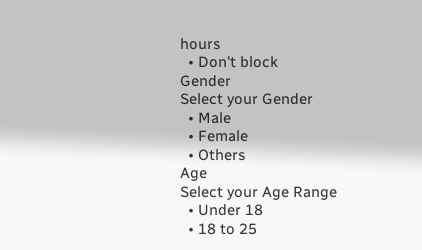hours
  • Don't block
Gender
Select your Gender
  • Male
  • Female
  • Others
Age
Select your Age Range
  • Under 18
  • 18 to 25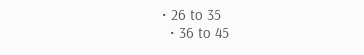• 26 to 35
  • 36 to 45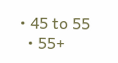• 45 to 55
  • 55+